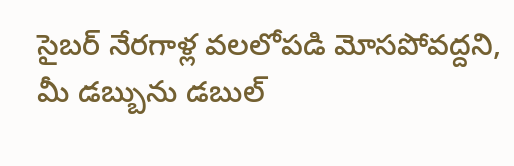సైబర్ నేరగాళ్ల వలలోపడి మోసపోవద్దని, మీ డబ్బును డబుల్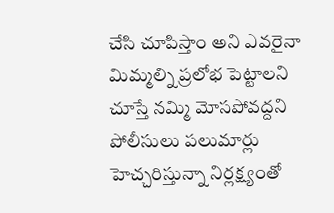చేసి చూపిస్తాం అని ఎవరైనా మిమ్మల్ని ప్రలోభ పెట్టాలని చూస్తే నమ్మి మోసపోవద్దని పోలీసులు పలుమార్లు హెచ్చరిస్తున్నా నిర్లక్ష్యంతో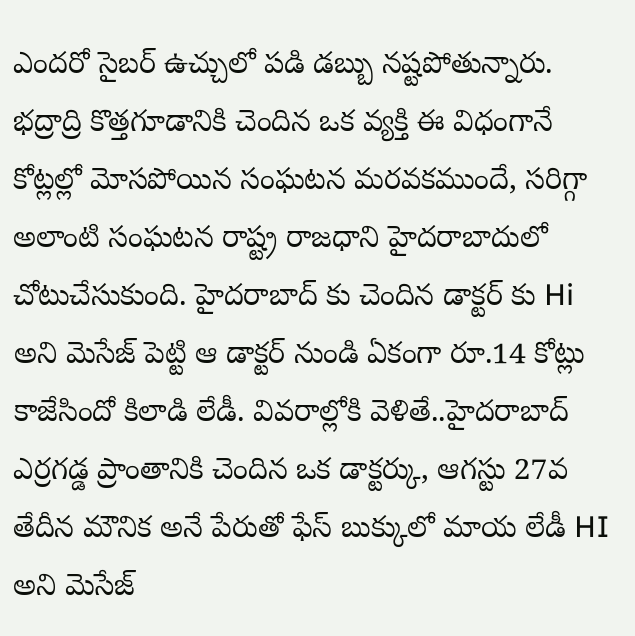ఎందరో సైబర్ ఉచ్చులో పడి డబ్బు నష్టపోతున్నారు. భద్రాద్రి కొత్తగూడానికి చెందిన ఒక వ్యక్తి ఈ విధంగానే కోట్లల్లో మోసపోయిన సంఘటన మరవకముందే, సరిగ్గా అలాంటి సంఘటన రాష్ట్ర రాజధాని హైదరాబాదులో చోటుచేసుకుంది. హైదరాబాద్ కు చెందిన డాక్టర్ కు Hi అని మెసేజ్ పెట్టి ఆ డాక్టర్ నుండి ఏకంగా రూ.14 కోట్లు కాజేసిందో కిలాడి లేడీ. వివరాల్లోకి వెళితే..హైదరాబాద్ ఎర్రగడ్డ ప్రాంతానికి చెందిన ఒక డాక్టర్కు, ఆగస్టు 27వ తేదీన మౌనిక అనే పేరుతో ఫేస్ బుక్కులో మాయ లేడీ HI అని మెసేజ్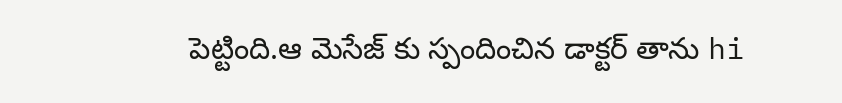పెట్టింది.ఆ మెసేజ్ కు స్పందించిన డాక్టర్ తాను hi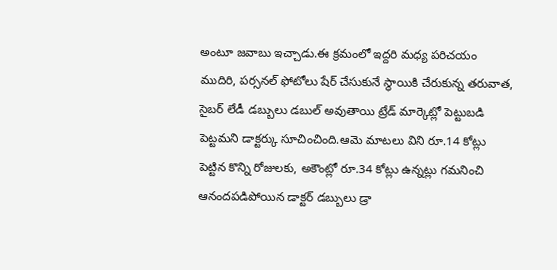అంటూ జవాబు ఇచ్చాడు.ఈ క్రమంలో ఇద్దరి మధ్య పరిచయం ముదిరి, పర్సనల్ ఫోటోలు షేర్ చేసుకునే స్థాయికి చేరుకున్న తరువాత, సైబర్ లేడీ డబ్బులు డబుల్ అవుతాయి ట్రేడ్ మార్కెట్లో పెట్టుబడి పెట్టమని డాక్టర్కు సూచించింది.ఆమె మాటలు విని రూ.14 కోట్లు పెట్టిన కొన్ని రోజులకు, అకౌంట్లో రూ.34 కోట్లు ఉన్నట్లు గమనించి ఆనందపడిపోయిన డాక్టర్ డబ్బులు డ్రా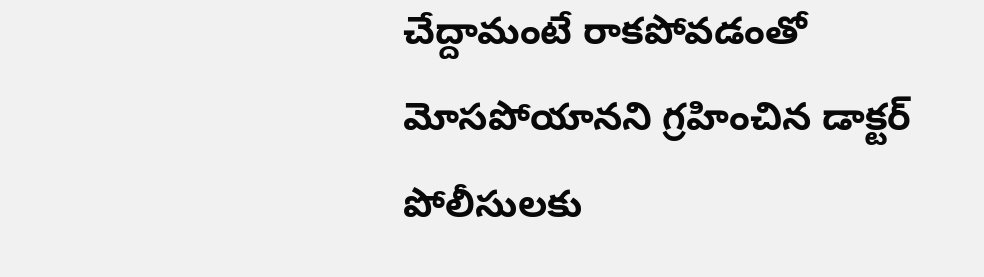చేద్దామంటే రాకపోవడంతో మోసపోయానని గ్రహించిన డాక్టర్ పోలీసులకు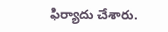ఫిర్యాదు చేశారు.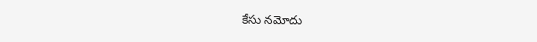కేసు నమోదు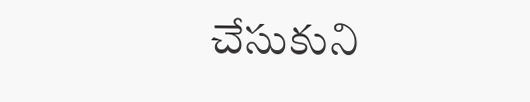చేసుకుని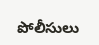పోలీసులు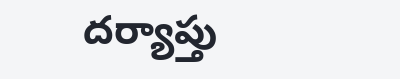దర్యాప్తు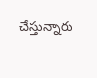చేస్తున్నారు